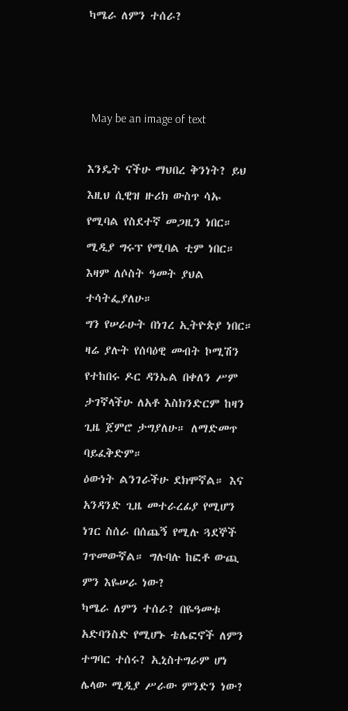ካሜራ ለምን ተሰራ?



 May be an image of text

እንዴት ናችሁ ማህበረ ቅንነት? ይህ እዚህ ሲዊዝ ዙሪክ ውስጥ ሳኡ የሚባል የስደተኛ መጋዚን ነበር። ሚዲያ ግሩፕ የሚባል ቲም ነበር። እዛም ለሶስት ዓመት ያህል ተሳትፌያለሁ።
ግን የሠራሁት በነገረ ኢትዮጵያ ነበር። ዛሬ ያሉት የሰባዕዊ መብት ኮሚሽን የተከበሩ ዶር ዳንኤል በቀለን ሥም ታገኛላችሁ ለአቶ እስክንድርም ከዛን ጊዜ ጀምሮ ታግያለሁ። ለማድመጥ ባይፈቅድም።
ዕውነት ልንገራችሁ ደክሞኛል። እና አንዳንድ ጊዜ መተራረፊያ የሚሆን ነገር ስሰራ በሰጨኝ የሚሉ ጓደኞች ገጥመውኛል። ግሉባሉ ከፎቶ ውጪ ምን እዬሠራ ነው?
ካሜራ ለምን ተሰራ? በዬዓመቱ አድባንስድ የሚሆኑ ቴሌፎኖች ለምን ተግባር ተሰሩ? ኢኒስተግራም ሆነ ሌላው ሚዲያ ሥራው ምንድን ነው?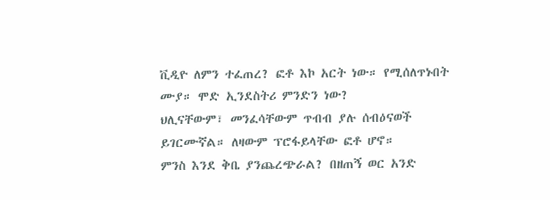ቪዲዮ ለምን ተፈጠረ? ፎቶ እኮ አርት ነው። የሚሰለጥኑበት ሙያ። ሞድ ኢንደስትሪ ምንድን ነው?
ህሊናቸውም፣ መንፈሳቸውም ጥብብ ያሉ ሰብዕናወች ይገርሙኛል። ለዛውም ፕሮፋይላቸው ፎቶ ሆኖ።
ምንስ እንደ ቅቤ ያንጨረጭራል? በዘጠኝ ወር አንድ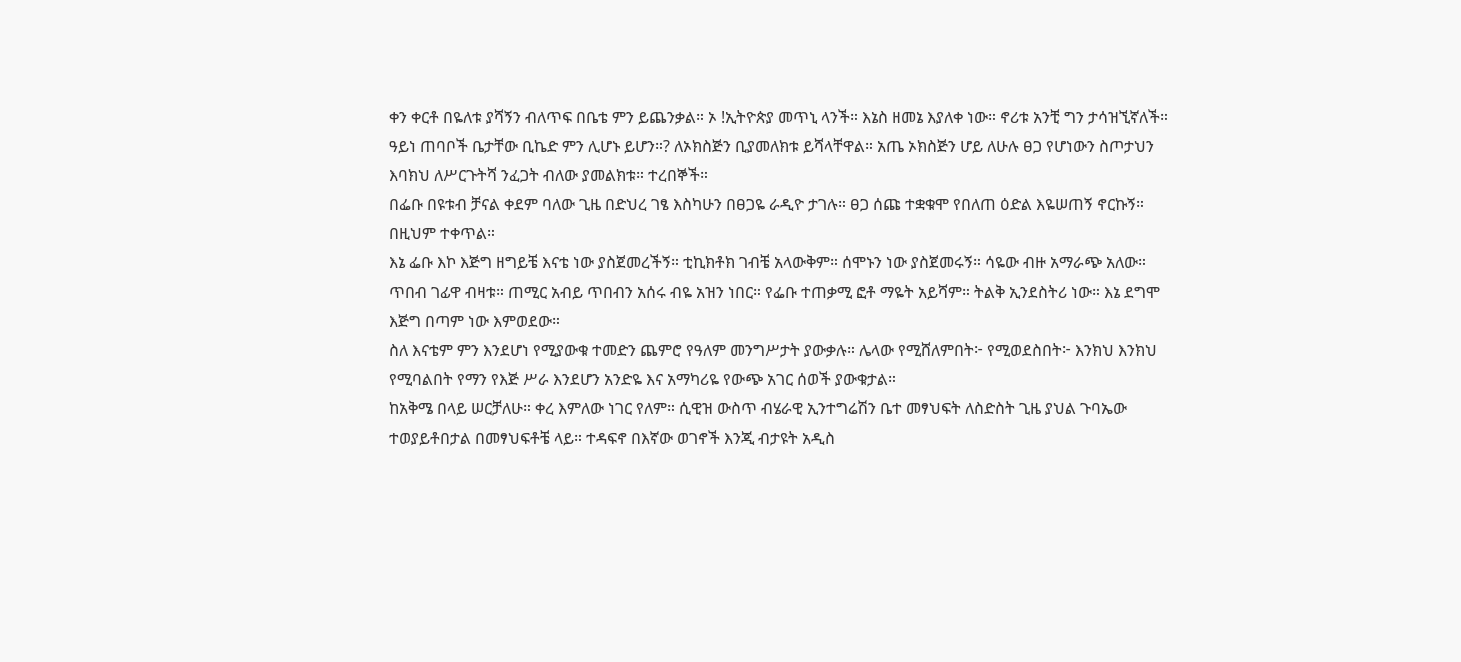ቀን ቀርቶ በዬለቱ ያሻኝን ብለጥፍ በቤቴ ምን ይጨንቃል። ኦ !ኢትዮጵያ መጥኒ ላንች። እኔስ ዘመኔ እያለቀ ነው። ኖሪቱ አንቺ ግን ታሳዝኚኛለች።
ዓይነ ጠባቦች ቤታቸው ቢኬድ ምን ሊሆኑ ይሆን።? ለኦክስጅን ቢያመለክቱ ይሻላቸዋል። አጤ ኦክስጅን ሆይ ለሁሉ ፀጋ የሆነውን ስጦታህን እባክህ ለሥርጉትሻ ንፈጋት ብለው ያመልክቱ። ተረበኞች።
በፌቡ በዩቱብ ቻናል ቀደም ባለው ጊዜ በድህረ ገፄ እስካሁን በፀጋዬ ራዲዮ ታገሉ። ፀጋ ሰጩ ተቋቁሞ የበለጠ ዕድል እዬሠጠኝ ኖርኩኝ። በዚህም ተቀጥል።
እኔ ፌቡ እኮ እጅግ ዘግይቼ እናቴ ነው ያስጀመረችኝ። ቲኪክቶክ ገብቼ አላውቅም። ሰሞኑን ነው ያስጀመሩኝ። ሳዬው ብዙ አማራጭ አለው።
ጥበብ ገፊዋ ብዛቱ። ጠሚር አብይ ጥበብን አሰሩ ብዬ አዝን ነበር። የፌቡ ተጠቃሚ ፎቶ ማዬት አይሻም። ትልቅ ኢንደስትሪ ነው። እኔ ደግሞ እጅግ በጣም ነው እምወደው።
ስለ እናቴም ምን እንደሆነ የሚያውቁ ተመድን ጨምሮ የዓለም መንግሥታት ያውቃሉ። ሌላው የሚሸለምበት፦ የሚወደስበት፦ እንክህ እንክህ የሚባልበት የማን የእጅ ሥራ እንደሆን አንድዬ እና አማካሪዬ የውጭ አገር ሰወች ያውቁታል።
ከአቅሜ በላይ ሠርቻለሁ። ቀረ እምለው ነገር የለም። ሲዊዝ ውስጥ ብሄራዊ ኢንተግሬሽን ቤተ መፃህፍት ለስድስት ጊዜ ያህል ጉባኤው ተወያይቶበታል በመፃህፍቶቼ ላይ። ተዳፍኖ በእኛው ወገኖች እንጂ ብታዩት አዲስ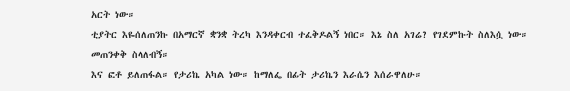አርት ነው።
ቲያትር እዬሰለጠንኩ በአማርኛ ቋንቋ ትረካ እንዳቀርብ ተፈቅዶልኝ ነበር። እኔ ስለ አገሬ? የገደምኩት ስለእሷ ነው። መጠንቀቅ ስላለብኝ።
እና ፎቶ ይለጠፋል። የታሪኬ አካል ነው። ከማለፌ በፊት ታሪኬን እራሴን እሰራዋለሁ።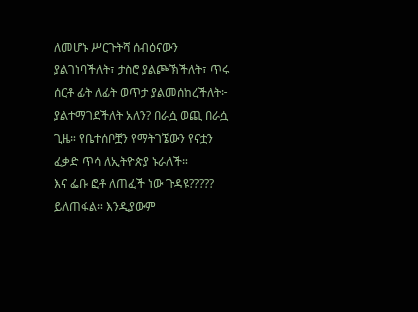ለመሆኑ ሥርጉትሻ ሰብዕናውን ያልገነባችለት፣ ታስሮ ያልጮኽችለት፣ ጥሩ ሰርቶ ፊት ለፊት ወጥታ ያልመሰከረችለት፦ ያልተማገደችለት አለን? በራሷ ወጪ በራሷ ጊዜ። የቤተሰቦቿን የማትገኜውን የናቷን ፈቃድ ጥሳ ለኢትዮጵያ ኑራለች።
እና ፌቡ ፎቶ ለጠፈች ነው ጉዳዩ????? ይለጠፋል። እንዲያውም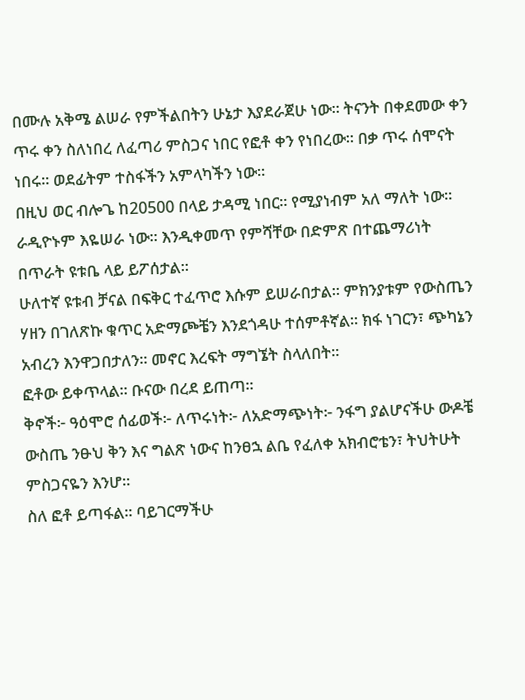በሙሉ አቅሜ ልሠራ የምችልበትን ሁኔታ እያደራጀሁ ነው። ትናንት በቀደመው ቀን ጥሩ ቀን ስለነበረ ለፈጣሪ ምስጋና ነበር የፎቶ ቀን የነበረው። በቃ ጥሩ ሰሞናት ነበሩ። ወደፊትም ተስፋችን አምላካችን ነው።
በዚህ ወር ብሎጌ ከ20500 በላይ ታዳሚ ነበር። የሚያነብም አለ ማለት ነው። ራዲዮኑም እዬሠራ ነው። እንዲቀመጥ የምሻቸው በድምጽ በተጨማሪነት በጥራት ዩቱቤ ላይ ይፖሰታል።
ሁለተኛ ዩቱብ ቻናል በፍቅር ተፈጥሮ እሱም ይሠራበታል። ምክንያቱም የውስጤን ሃዘን በገለጽኩ ቁጥር አድማጮቼን እንደጎዳሁ ተሰምቶኛል። ክፋ ነገርን፣ ጭካኔን አብረን እንዋጋበታለን። መኖር እረፍት ማግኜት ስላለበት።
ፎቶው ይቀጥላል። ቡናው በረደ ይጠጣ።
ቅኖች፦ ዓዕሞሮ ሰፊወች፦ ለጥሩነት፦ ለአድማጭነት፦ ንፋግ ያልሆናችሁ ውዶቼ ውስጤ ንፁህ ቅን እና ግልጽ ነውና ከንፀኋ ልቤ የፈለቀ አክብሮቴን፣ ትህትሁት ምስጋናዬን እንሆ።
ስለ ፎቶ ይጣፋል። ባይገርማችሁ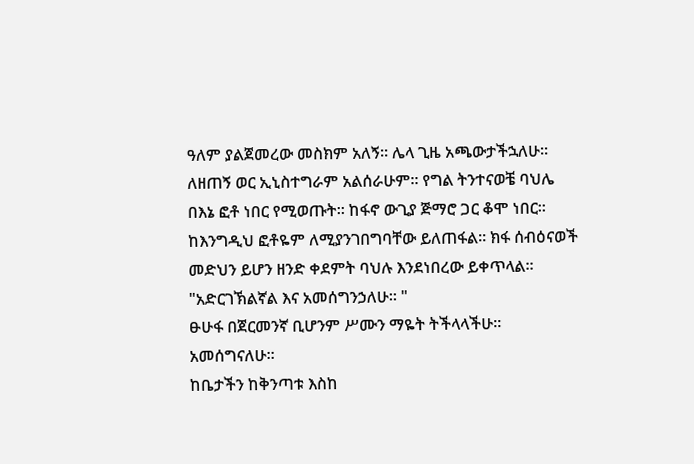ዓለም ያልጀመረው መስክም አለኝ። ሌላ ጊዜ አጫውታችኋለሁ።
ለዘጠኝ ወር ኢኒስተግራም አልሰራሁም። የግል ትንተናወቼ ባህሌ በእኔ ፎቶ ነበር የሚወጡት። ከፋኖ ውጊያ ጅማሮ ጋር ቆሞ ነበር። ከእንግዲህ ፎቶዬም ለሚያንገበግባቸው ይለጠፋል። ክፋ ሰብዕናወች መድህን ይሆን ዘንድ ቀደምት ባህሉ እንደነበረው ይቀጥላል።
"አድርገኽልኛል እና አመሰግንኃለሁ። "
ፁሁፋ በጀርመንኛ ቢሆንም ሥሙን ማዬት ትችላላችሁ። አመሰግናለሁ።
ከቤታችን ከቅንጣቱ እስከ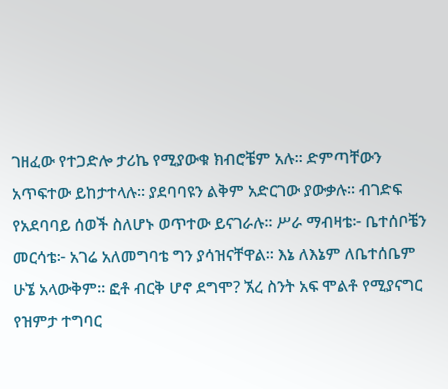ገዘፈው የተጋድሎ ታሪኬ የሚያውቁ ክብሮቼም አሉ። ድምጣቸውን አጥፍተው ይከታተላሉ። ያደባባዩን ልቅም አድርገው ያውቃሉ። ብገድፍ የአደባባይ ሰወች ስለሆኑ ወጥተው ይናገራሉ። ሥራ ማብዛቴ፦ ቤተሰቦቼን መርሳቴ፦ አገሬ አለመግባቴ ግን ያሳዝናቸዋል። እኔ ለእኔም ለቤተሰቤም ሁኜ አላውቅም። ፎቶ ብርቅ ሆኖ ደግሞ? ኧረ ስንት አፍ ሞልቶ የሚያናግር የዝምታ ተግባር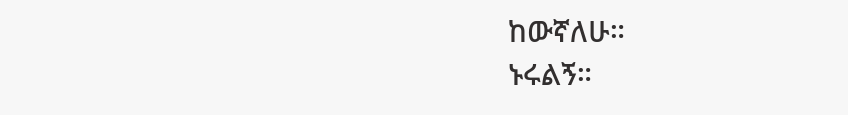ከውኛለሁ።
ኑሩልኝ።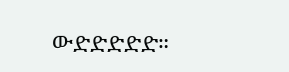ውድድድድድ።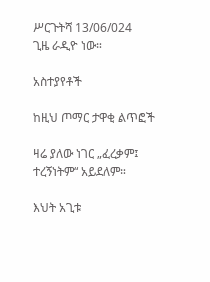ሥርጉትሻ 13/06/024
ጊዜ ራዲዮ ነው።

አስተያየቶች

ከዚህ ጦማር ታዋቂ ልጥፎች

ዛሬ ያለው ነገር „ፈረቃም፤ ተረኝነትም“ አይደለም።

እህት አጊቱ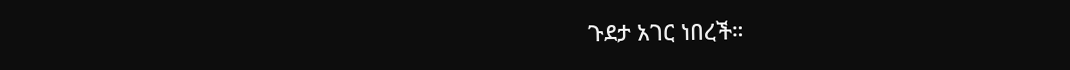ጉደታ አገር ነበረች።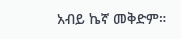አብይ ኬኛ መቅድም።